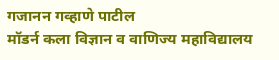गजानन गव्हाणे पाटील
मॉडर्न कला विज्ञान व वाणिज्य महाविद्यालय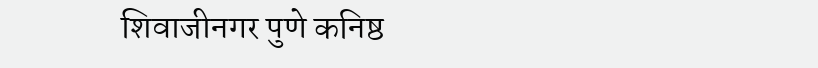शिवाजीनगर पुणे कनिष्ठ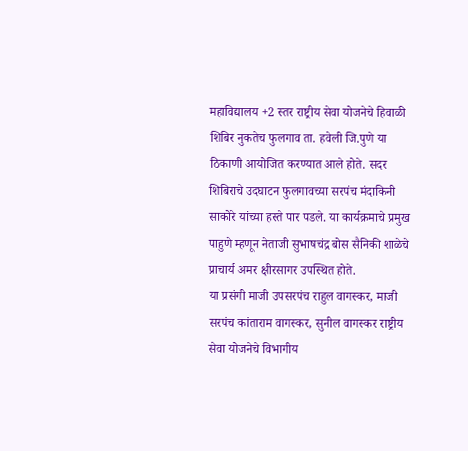महाविद्यालय +2 स्तर राष्ट्रीय सेवा योजनेचे हिवाळी शिबिर नुकतेच फुलगाव ता. हवेली जि.पुणे या ठिकाणी आयोजित करण्यात आले होते. सदर शिबिराचे उदघाटन फुलगावच्या सरपंच मंदाकिनी साकोरे यांच्या हस्ते पार पडले. या कार्यक्रमाचे प्रमुख पाहुणे म्हणून नेताजी सुभाषचंद्र बोस सैनिकी शाळेचे प्राचार्य अमर क्षीरसागर उपस्थित होते.
या प्रसंगी माजी उपसरपंच राहुल वागस्कर, माजी सरपंच कांताराम वागस्कर, सुनील वागस्कर राष्ट्रीय सेवा योजनेचे विभागीय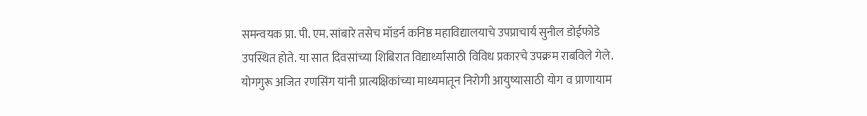समन्वयक प्रा. पी. एम. सांबारे तसेच मॉडर्न कनिष्ठ महाविद्यालयाचे उपप्राचार्य सुनील डोईफोडे उपस्थित होते. या सात दिवसांच्या शिबिरात विद्यार्थ्यांसाठी विविध प्रकारचे उपक्रम राबविले गेले. योगगुरू अजित रणसिंग यांनी प्रात्यक्षिकांच्या माध्यमातून निरोगी आयुष्यासाठी योग व प्राणायाम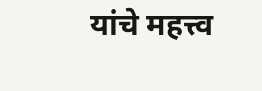यांचे महत्त्व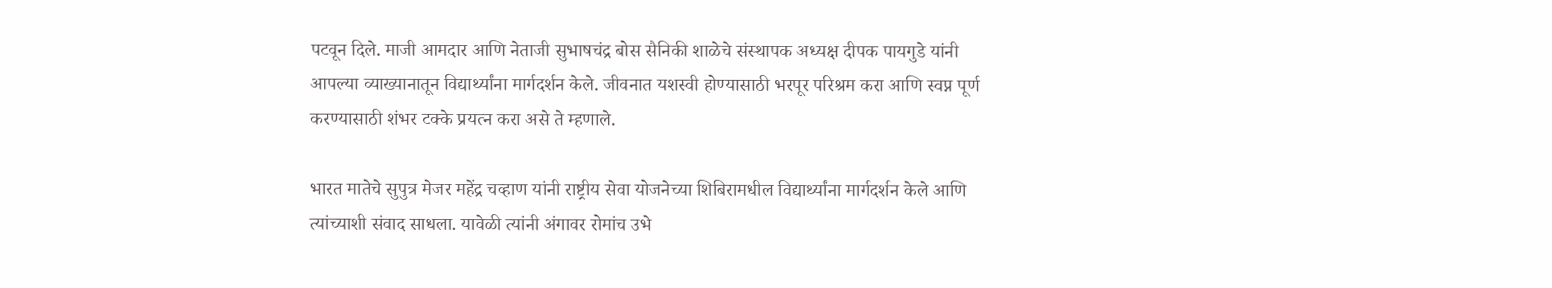पटवून दिले. माजी आमदार आणि नेताजी सुभाषचंद्र बोस सैनिकी शाळेचे संस्थापक अध्यक्ष दीपक पायगुडे यांनी आपल्या व्याख्यानातून विद्यार्थ्यांना मार्गदर्शन केले. जीवनात यशस्वी होण्यासाठी भरपूर परिश्रम करा आणि स्वप्न पूर्ण करण्यासाठी शंभर टक्के प्रयत्न करा असे ते म्हणाले.

भारत मातेचे सुपुत्र मेजर महेंद्र चव्हाण यांनी राष्ट्रीय सेवा योजनेच्या शिबिरामधील विद्यार्थ्यांना मार्गदर्शन केले आणि त्यांच्याशी संवाद साधला. यावेळी त्यांनी अंगावर रोमांच उभे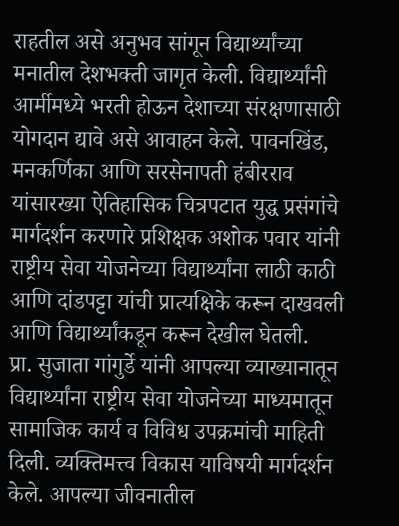राहतील असे अनुभव सांगून विद्यार्थ्यांच्या मनातील देशभक्ती जागृत केली. विद्यार्थ्यांनी आर्मीमध्ये भरती होऊन देशाच्या संरक्षणासाठी योगदान द्यावे असे आवाहन केले. पावनखिंड, मनकर्णिका आणि सरसेनापती हंबीरराव यांसारख्या ऐतिहासिक चित्रपटात युद्ध प्रसंगांचे मार्गदर्शन करणारे प्रशिक्षक अशोक पवार यांनी राष्ट्रीय सेवा योजनेच्या विद्यार्थ्यांना लाठी काठी आणि दांडपट्टा यांची प्रात्यक्षिके करून दाखवली आणि विद्यार्थ्यांकडून करून देखील घेतली.
प्रा. सुजाता गांगुर्डे यांनी आपल्या व्याख्यानातून विद्यार्थ्यांना राष्ट्रीय सेवा योजनेच्या माध्यमातून सामाजिक कार्य व विविध उपक्रमांची माहिती दिली. व्यक्तिमत्त्व विकास याविषयी मार्गदर्शन केले. आपल्या जीवनातील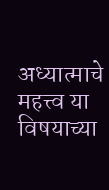अध्यात्माचे महत्त्व या विषयाच्या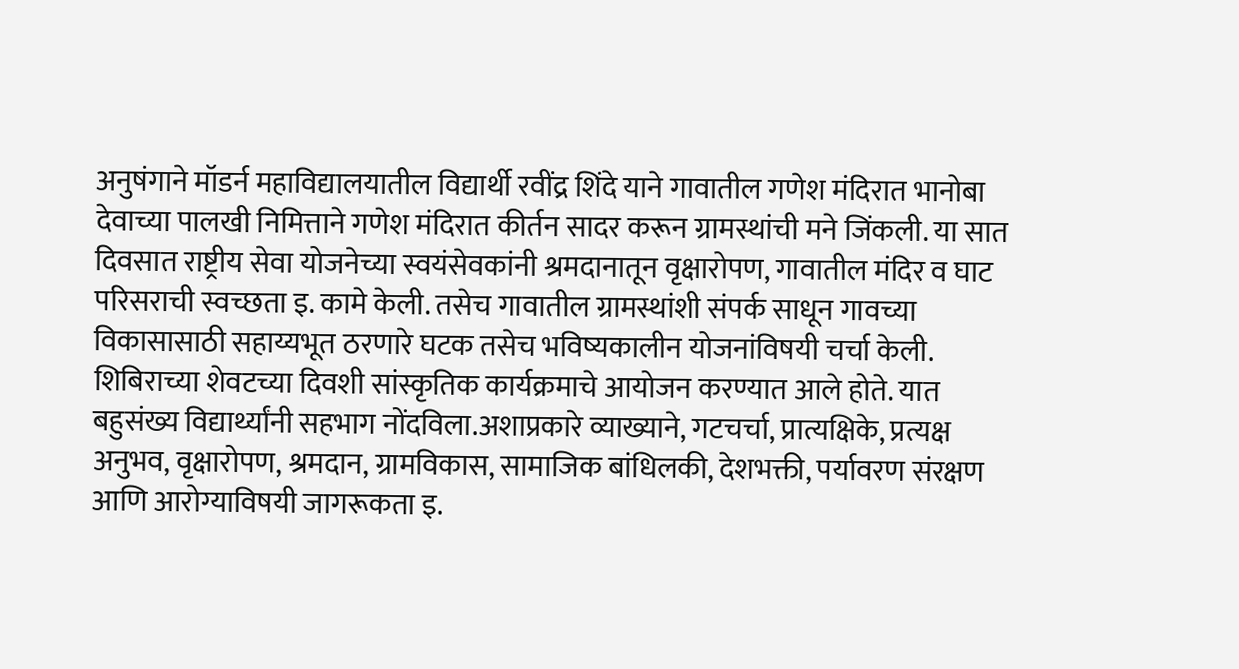अनुषंगाने मॉडर्न महाविद्यालयातील विद्यार्थी रवींद्र शिंदे याने गावातील गणेश मंदिरात भानोबा देवाच्या पालखी निमित्ताने गणेश मंदिरात कीर्तन सादर करून ग्रामस्थांची मने जिंकली. या सात दिवसात राष्ट्रीय सेवा योजनेच्या स्वयंसेवकांनी श्रमदानातून वृक्षारोपण, गावातील मंदिर व घाट परिसराची स्वच्छता इ. कामे केली. तसेच गावातील ग्रामस्थांशी संपर्क साधून गावच्या विकासासाठी सहाय्यभूत ठरणारे घटक तसेच भविष्यकालीन योजनांविषयी चर्चा केली. शिबिराच्या शेवटच्या दिवशी सांस्कृतिक कार्यक्रमाचे आयोजन करण्यात आले होते. यात बहुसंख्य विद्यार्थ्यांनी सहभाग नोंदविला.अशाप्रकारे व्याख्याने, गटचर्चा, प्रात्यक्षिके, प्रत्यक्ष अनुभव, वृक्षारोपण, श्रमदान, ग्रामविकास, सामाजिक बांधिलकी, देशभक्ती, पर्यावरण संरक्षण आणि आरोग्याविषयी जागरूकता इ.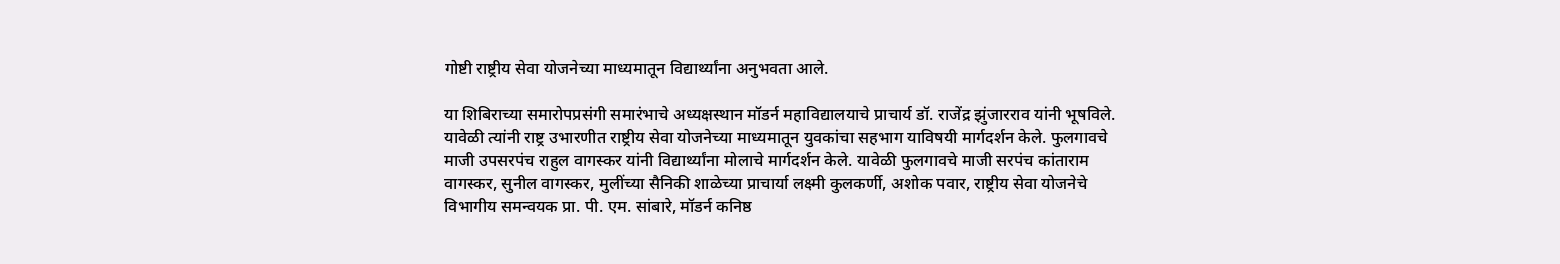गोष्टी राष्ट्रीय सेवा योजनेच्या माध्यमातून विद्यार्थ्यांना अनुभवता आले.

या शिबिराच्या समारोपप्रसंगी समारंभाचे अध्यक्षस्थान मॉडर्न महाविद्यालयाचे प्राचार्य डॉ. राजेंद्र झुंजारराव यांनी भूषविले. यावेळी त्यांनी राष्ट्र उभारणीत राष्ट्रीय सेवा योजनेच्या माध्यमातून युवकांचा सहभाग याविषयी मार्गदर्शन केले. फुलगावचे माजी उपसरपंच राहुल वागस्कर यांनी विद्यार्थ्यांना मोलाचे मार्गदर्शन केले. यावेळी फुलगावचे माजी सरपंच कांताराम वागस्कर, सुनील वागस्कर, मुलींच्या सैनिकी शाळेच्या प्राचार्या लक्ष्मी कुलकर्णी, अशोक पवार, राष्ट्रीय सेवा योजनेचे विभागीय समन्वयक प्रा. पी. एम. सांबारे, मॉडर्न कनिष्ठ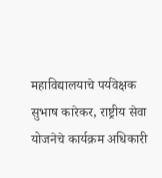महाविद्यालयाचे पर्यवेक्षक सुभाष कारेकर, राष्ट्रीय सेवा योजनेचे कार्यक्रम अधिकारी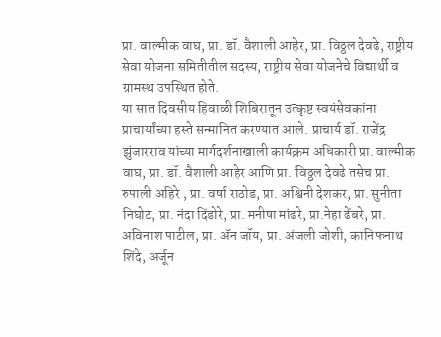प्रा. वाल्मीक वाघ, प्रा. डॉ. वैशाली आहेर, प्रा. विठ्ठल देवढे, राष्ट्रीय सेवा योजना समितीतील सदस्य, राष्ट्रीय सेवा योजनेचे विद्यार्थी व ग्रामस्थ उपस्थित होते.
या सात दिवसीय हिवाळी शिबिरातून उत्कृष्ट स्वयंसेवकांना प्राचार्यांच्या हस्ते सन्मानित करण्यात आले. प्राचार्य डॉ. राजेंद्र झुंजारराव यांच्या मार्गदर्शनाखाली कार्यक्रम अधिकारी प्रा. वाल्मीक वाघ, प्रा. डॉ. वैशाली आहेर आणि प्रा. विठ्ठल देवढे तसेच प्रा. रुपाली अहिरे , प्रा. वर्षा राठोड, प्रा. अश्विनी देशकर, प्रा. सुनीता निघोट, प्रा. नंदा दिंडोरे, प्रा. मनीषा मांढरे, प्रा.नेहा ढेंबरे, प्रा. अविनाश पाटील, प्रा. ॲन जॉय, प्रा. अंजली जोशी, कानिफनाथ शिंदे, अर्जून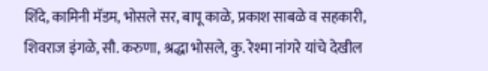शिंदे, कामिनी मॅडम, भोसले सर, बापू काळे, प्रकाश साबळे व सहकारी, शिवराज इंगळे, सौ. करुणा, श्रद्धा भोसले, कु. रेश्मा नांगरे यांचे देखील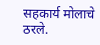सहकार्य मोलाचे ठरले.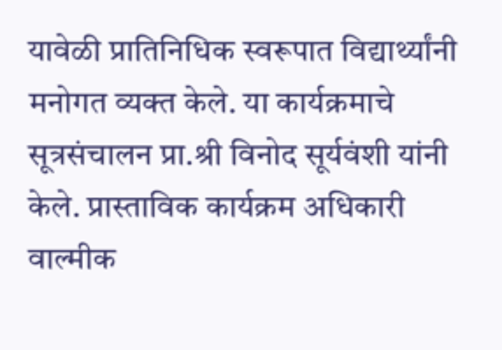यावेळी प्रातिनिधिक स्वरूपात विद्यार्थ्यांनी मनोगत व्यक्त केले. या कार्यक्रमाचे सूत्रसंचालन प्रा.श्री विनोद सूर्यवंशी यांनी केले. प्रास्ताविक कार्यक्रम अधिकारी वाल्मीक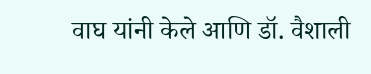वाघ यांनी केले आणि डॉ. वैशाली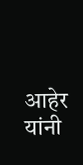आहेर यांनी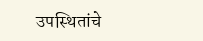उपस्थितांचे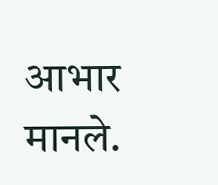आभार मानले.